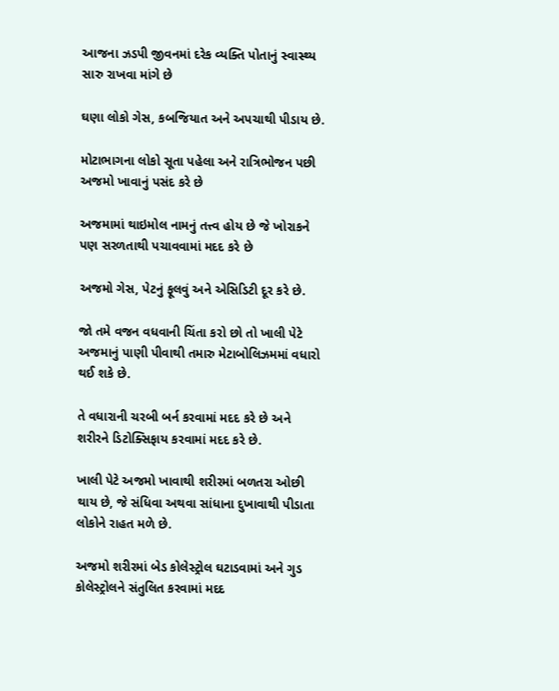આજના ઝડપી જીવનમાં દરેક વ્યક્તિ પોતાનું સ્વાસ્થ્ય સારુ રાખવા માંગે છે

ઘણા લોકો ગેસ, કબજિયાત અને અપચાથી પીડાય છે.

મોટાભાગના લોકો સૂતા પહેલા અને રાત્રિભોજન પછી અજમો ખાવાનું પસંદ કરે છે

અજમામાં થાઇમોલ નામનું તત્ત્વ હોય છે જે ખોરાકને પણ સરળતાથી પચાવવામાં મદદ કરે છે

અજમો ગેસ, પેટનું ફૂલવું અને એસિડિટી દૂર કરે છે.

જો તમે વજન વધવાની ચિંતા કરો છો તો ખાલી પેટે અજમાનું પાણી પીવાથી તમારુ મેટાબોલિઝમમાં વધારો થઈ શકે છે.

તે વધારાની ચરબી બર્ન કરવામાં મદદ કરે છે અને શરીરને ડિટોક્સિફાય કરવામાં મદદ કરે છે.

ખાલી પેટે અજમો ખાવાથી શરીરમાં બળતરા ઓછી થાય છે, જે સંધિવા અથવા સાંધાના દુખાવાથી પીડાતા લોકોને રાહત મળે છે.

અજમો શરીરમાં બેડ કોલેસ્ટ્રોલ ઘટાડવામાં અને ગુડ કોલેસ્ટ્રોલને સંતુલિત કરવામાં મદદ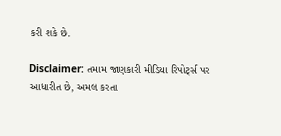કરી શકે છે.

Disclaimer: તમામ જાણકારી મીડિયા રિપોર્ટ્સ પર આધારીત છે, અમલ કરતા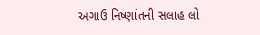અગાઉ નિષ્ણાંતની સલાહ લો